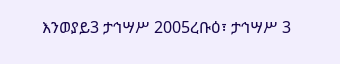እንወያይ3 ታኅሣሥ 2005ረቡዕ፣ ታኅሣሥ 3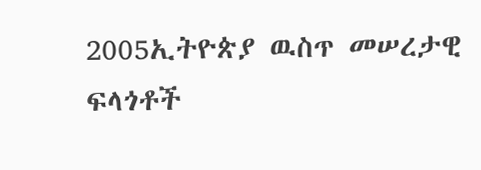2005ኢትዮጵያ ዉስጥ መሠረታዊ ፍላጎቶች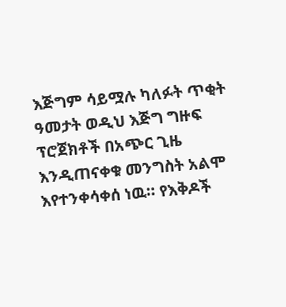እጅግም ሳይሟሉ ካለፉት ጥቂት ዓመታት ወዲህ እጅግ ግዙፍ ፕሮጀክቶች በአጭር ጊዜ እንዲጠናቀቁ መንግስት አልሞ እየተንቀሳቀሰ ነዉ። የእቅዶች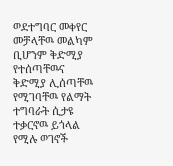ወደተግባር መቀየር መቻላቸዉ መልካም ቢሆንም ቅድሚያ የተሰጣቸዉና ቅድሚያ ሊሰጣቸዉ የሚገባቸዉ የልማት ተግባራት ሲታዩ ተቃርኖዉ ይጎላል የሚሉ ወገኖች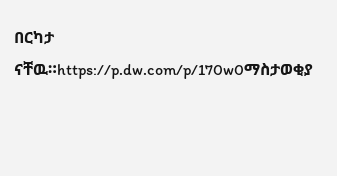በርካታ ናቸዉ።https://p.dw.com/p/170w0ማስታወቂያ